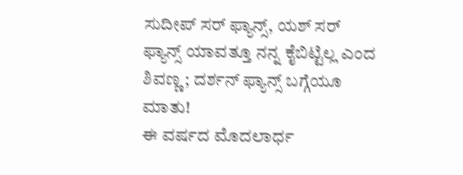ಸುದೀಪ್ ಸರ್ ಫ್ಯಾನ್ಸ್, ಯಶ್ ಸರ್ ಫ್ಯಾನ್ಸ್ ಯಾವತ್ತೂ ನನ್ನ ಕೈಬಿಟ್ಟಿಲ್ಲ ಎಂದ ಶಿವಣ್ಣ; ದರ್ಶನ್ ಫ್ಯಾನ್ಸ್ ಬಗ್ಗೆಯೂ ಮಾತು!
ಈ ವರ್ಷದ ಮೊದಲಾರ್ಧ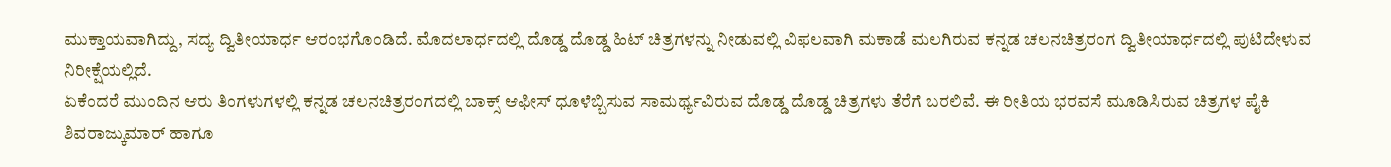ಮುಕ್ತಾಯವಾಗಿದ್ದು, ಸದ್ಯ ದ್ವಿತೀಯಾರ್ಧ ಆರಂಭಗೊಂಡಿದೆ. ಮೊದಲಾರ್ಧದಲ್ಲಿ ದೊಡ್ಡ ದೊಡ್ಡ ಹಿಟ್ ಚಿತ್ರಗಳನ್ನು ನೀಡುವಲ್ಲಿ ವಿಫಲವಾಗಿ ಮಕಾಡೆ ಮಲಗಿರುವ ಕನ್ನಡ ಚಲನಚಿತ್ರರಂಗ ದ್ವಿತೀಯಾರ್ಧದಲ್ಲಿ ಪುಟಿದೇಳುವ ನಿರೀಕ್ಷೆಯಲ್ಲಿದೆ.
ಏಕೆಂದರೆ ಮುಂದಿನ ಆರು ತಿಂಗಳುಗಳಲ್ಲಿ ಕನ್ನಡ ಚಲನಚಿತ್ರರಂಗದಲ್ಲಿ ಬಾಕ್ಸ್ ಆಫೀಸ್ ಧೂಳೆಬ್ಬಿಸುವ ಸಾಮರ್ಥ್ಯವಿರುವ ದೊಡ್ಡ ದೊಡ್ಡ ಚಿತ್ರಗಳು ತೆರೆಗೆ ಬರಲಿವೆ. ಈ ರೀತಿಯ ಭರವಸೆ ಮೂಡಿಸಿರುವ ಚಿತ್ರಗಳ ಪೈಕಿ ಶಿವರಾಜ್ಕುಮಾರ್ ಹಾಗೂ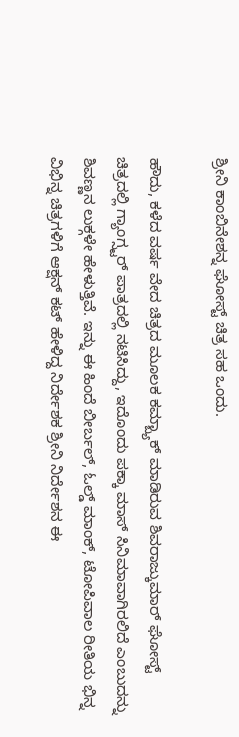ಶ್ರೀನಿ ಕಾಂಬಿನೇಶನ್ನ ಘೋಸ್ಟ್ ಚಿತ್ರ ಸಹ ಒಂದು.

ಹೌದು, ಕಳೆದ ವರ್ಷ ವೇದ ಚಿತ್ರದ ಮೂಲಕ ಕಮ್ಬ್ಯಾಕ್ ಮಾಡಿರುವ ಶಿವರಾಜ್ಕುಮಾರ್ ಘೋಸ್ಟ್ ಚಿತ್ರದಲ್ಲಿ ಗ್ಯಾಂಗ್ಸ್ಟರ್ ಪಾತ್ರದಲ್ಲಿ ನಟಿಸಿದ್ದು, ಇದೊಂದು ಪಕ್ಕಾ ಮಾಸ್ ಸಿನಿಮಾವಾಗಿರಲಿದೆ ಎಂಬುದನ್ನು ಶಿವಣ್ಣನ ಲುಕ್ಗಳೇ ಹೇಳುತ್ತಿವೆ. ಇನ್ನು ಈ ಹಿಂದೆ ಬೀರ್ಬಲ್, ಓಲ್ಡ್ ಮಾಂಕ್, ಟೋಪಿವಾಲ ರೀತಿಯ ಭಿನ್ನ ವಿಭಿನ್ನ ಚಿತ್ರಗಳಿಗೆ ಆಕ್ಷನ್ ಕಟ್ ಹೇಳಿದ್ದ ನಿರ್ದೇಶಕ ಶ್ರೀನಿ ನಿರ್ದೇಶನ ಈ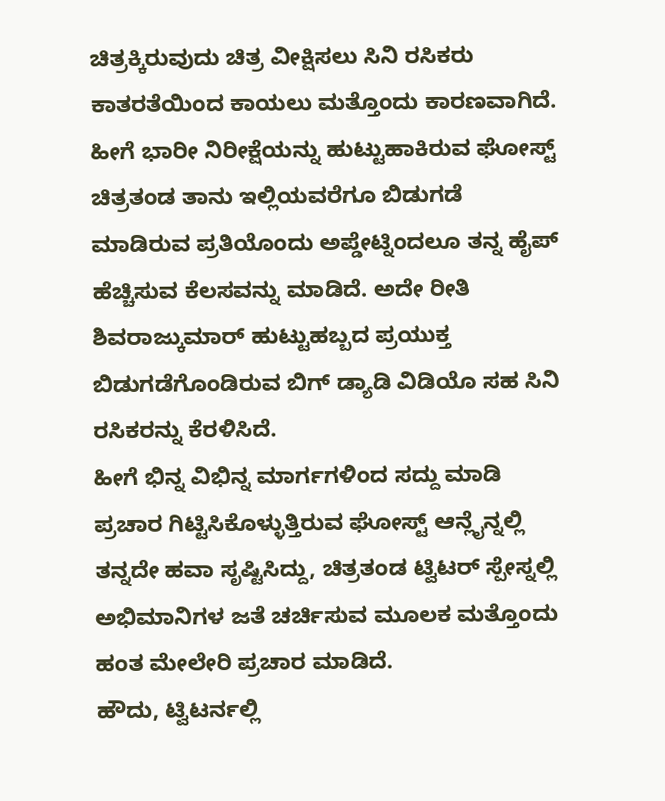ಚಿತ್ರಕ್ಕಿರುವುದು ಚಿತ್ರ ವೀಕ್ಷಿಸಲು ಸಿನಿ ರಸಿಕರು ಕಾತರತೆಯಿಂದ ಕಾಯಲು ಮತ್ತೊಂದು ಕಾರಣವಾಗಿದೆ.
ಹೀಗೆ ಭಾರೀ ನಿರೀಕ್ಷೆಯನ್ನು ಹುಟ್ಟುಹಾಕಿರುವ ಘೋಸ್ಟ್ ಚಿತ್ರತಂಡ ತಾನು ಇಲ್ಲಿಯವರೆಗೂ ಬಿಡುಗಡೆ ಮಾಡಿರುವ ಪ್ರತಿಯೊಂದು ಅಪ್ಡೇಟ್ನಿಂದಲೂ ತನ್ನ ಹೈಪ್ ಹೆಚ್ಚಿಸುವ ಕೆಲಸವನ್ನು ಮಾಡಿದೆ. ಅದೇ ರೀತಿ ಶಿವರಾಜ್ಕುಮಾರ್ ಹುಟ್ಟುಹಬ್ಬದ ಪ್ರಯುಕ್ತ ಬಿಡುಗಡೆಗೊಂಡಿರುವ ಬಿಗ್ ಡ್ಯಾಡಿ ವಿಡಿಯೊ ಸಹ ಸಿನಿ ರಸಿಕರನ್ನು ಕೆರಳಿಸಿದೆ.
ಹೀಗೆ ಭಿನ್ನ ವಿಭಿನ್ನ ಮಾರ್ಗಗಳಿಂದ ಸದ್ದು ಮಾಡಿ ಪ್ರಚಾರ ಗಿಟ್ಟಿಸಿಕೊಳ್ಳುತ್ತಿರುವ ಘೋಸ್ಟ್ ಆನ್ಲೈನ್ನಲ್ಲಿ ತನ್ನದೇ ಹವಾ ಸೃಷ್ಟಿಸಿದ್ದು, ಚಿತ್ರತಂಡ ಟ್ವಿಟರ್ ಸ್ಪೇಸ್ನಲ್ಲಿ ಅಭಿಮಾನಿಗಳ ಜತೆ ಚರ್ಚಿಸುವ ಮೂಲಕ ಮತ್ತೊಂದು ಹಂತ ಮೇಲೇರಿ ಪ್ರಚಾರ ಮಾಡಿದೆ.
ಹೌದು, ಟ್ವಿಟರ್ನಲ್ಲಿ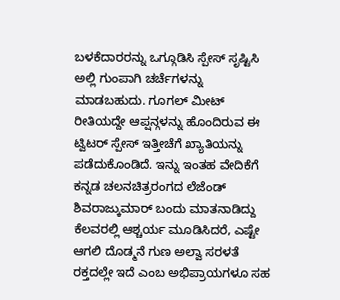ಬಳಕೆದಾರರನ್ನು ಒಗ್ಗೂಡಿಸಿ ಸ್ಪೇಸ್ ಸೃಷ್ಟಿಸಿ ಅಲ್ಲಿ ಗುಂಪಾಗಿ ಚರ್ಚೆಗಳನ್ನು ಮಾಡಬಹುದು. ಗೂಗಲ್ ಮೀಟ್ ರೀತಿಯದ್ದೇ ಆಪ್ಷನ್ಗಳನ್ನು ಹೊಂದಿರುವ ಈ ಟ್ವಿಟರ್ ಸ್ಪೇಸ್ ಇತ್ತೀಚೆಗೆ ಖ್ಯಾತಿಯನ್ನು ಪಡೆದುಕೊಂಡಿದೆ. ಇನ್ನು ಇಂತಹ ವೇದಿಕೆಗೆ ಕನ್ನಡ ಚಲನಚಿತ್ರರಂಗದ ಲೆಜೆಂಡ್ ಶಿವರಾಜ್ಕುಮಾರ್ ಬಂದು ಮಾತನಾಡಿದ್ದು ಕೆಲವರಲ್ಲಿ ಆಶ್ಚರ್ಯ ಮೂಡಿಸಿದರೆ, ಎಷ್ಟೇ ಆಗಲಿ ದೊಡ್ಮನೆ ಗುಣ ಅಲ್ವಾ ಸರಳತೆ ರಕ್ತದಲ್ಲೇ ಇದೆ ಎಂಬ ಅಭಿಪ್ರಾಯಗಳೂ ಸಹ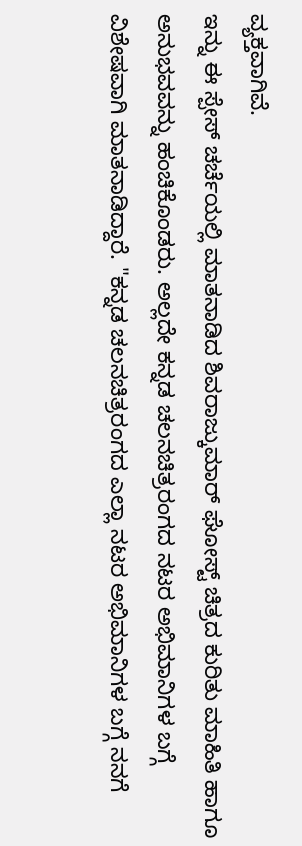ವ್ಯಕ್ತವಾಗಿವೆ.
ಇನ್ನು ಈ ಸ್ಪೇಸ್ ಚರ್ಚೆಯಲ್ಲಿ ಮಾತನಾಡಿದ ಶಿವರಾಜ್ಕುಮಾರ್ ಘೋಸ್ಟ್ ಚಿತ್ರದ ಕುರಿತು ಮಾಹಿತಿ ಹಾಗೂ ಅನುಭವವನ್ನು ಹಂಚಿಕೊಂಡರು. ಅಲ್ಲದೇ ಕನ್ನಡ ಚಲನಚಿತ್ರರಂಗದ ನಟರ ಅಭಿಮಾನಿಗಳ ಬಗ್ಗೆ ವಿಶೇಷವಾಗಿ ಮಾತನಾಡಿದ್ದಾರೆ. "ಕನ್ನಡ ಚಲನಚಿತ್ರರಂಗದ ಎಲ್ಲಾ ನಟರ ಅಭಿಮಾನಿಗಳ ಬಗ್ಗೆ ನನಗೆ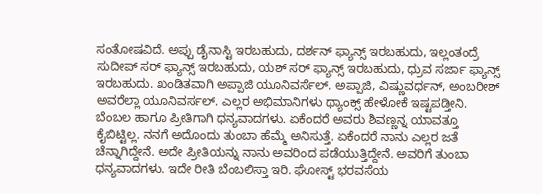ಸಂತೋಷವಿದೆ. ಅಪ್ಪು ಡೈನಾಸ್ಟಿ ಇರಬಹುದು, ದರ್ಶನ್ ಫ್ಯಾನ್ಸ್ ಇರಬಹುದು, ಇಲ್ಲಂತಂದ್ರೆ ಸುದೀಪ್ ಸರ್ ಫ್ಯಾನ್ಸ್ ಇರಬಹುದು, ಯಶ್ ಸರ್ ಫ್ಯಾನ್ಸ್ ಇರಬಹುದು, ಧ್ರುವ ಸರ್ಜಾ ಫ್ಯಾನ್ಸ್ ಇರಬಹುದು. ಖಂಡಿತವಾಗಿ ಅಪ್ಪಾಜಿ ಯೂನಿವರ್ಸೆಲ್. ಅಪ್ಪಾಜಿ, ವಿಷ್ಣುವರ್ಧನ್, ಅಂಬರೀಶ್ ಅವರೆಲ್ಲಾ ಯೂನಿವರ್ಸಲ್. ಎಲ್ಲರ ಅಭಿಮಾನಿಗಳು ಥ್ಯಾಂಕ್ಸ್ ಹೇಳೋಕೆ ಇಷ್ಟಪಡ್ತೀನಿ. ಬೆಂಬಲ ಹಾಗೂ ಪ್ರೀತಿಗಾಗಿ ಧನ್ಯವಾದಗಳು. ಏಕೆಂದರೆ ಅವರು ಶಿವಣ್ಣನ್ನ ಯಾವತ್ತೂ ಕೈಬಿಟ್ಟಿಲ್ಲ. ನನಗೆ ಅದೊಂದು ತುಂಬಾ ಹೆಮ್ಮೆ ಅನಿಸುತ್ತೆ. ಏಕೆಂದರೆ ನಾನು ಎಲ್ಲರ ಜತೆ ಚೆನ್ನಾಗಿದ್ದೇನೆ. ಅದೇ ಪ್ರೀತಿಯನ್ನು ನಾನು ಅವರಿಂದ ಪಡೆಯುತ್ತಿದ್ದೇನೆ. ಅವರಿಗೆ ತುಂಬಾ ಧನ್ಯವಾದಗಳು. ಇದೇ ರೀತಿ ಬೆಂಬಲಿಸ್ತಾ ಇರಿ. ಘೋಸ್ಟ್ ಭರವಸೆಯ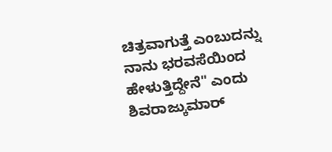ಚಿತ್ರವಾಗುತ್ತೆ ಎಂಬುದನ್ನು ನಾನು ಭರವಸೆಯಿಂದ ಹೇಳುತ್ತಿದ್ದೇನೆ" ಎಂದು ಶಿವರಾಜ್ಕುಮಾರ್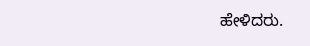ಹೇಳಿದರು.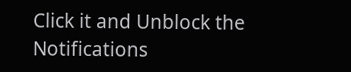Click it and Unblock the Notifications